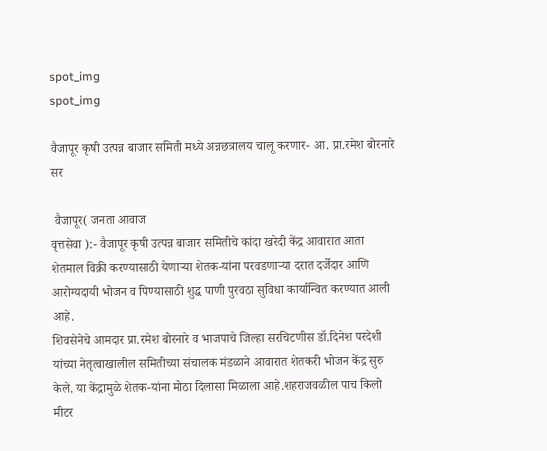spot_img
spot_img

वैजापूर कृषी उत्पन्न बाजार समिती मध्ये अन्नछत्रालय चालू करणार- आ. प्रा.रमेश बोरनारे सर

 वैजापूर( जनता आवाज
वृत्तसेवा ):- वैजापूर कृषी उत्पन्न बाजार समितीचे कांदा खरेदी केंद्र आवारात आता शेतमाल विक्री करण्यासाठी येणाऱ्या शेतक-यांना परवडणाऱ्या दरात दर्जेदार आणि आरोग्यदायी भोजन व पिण्यासाठी शुद्ध पाणी पुरवठा सुविधा कार्यान्वित करण्यात आली आहे.
शिवसेनेचे आमदार प्रा.रमेश बोरनारे व भाजपाचे जिल्हा सरचिटणीस डॉ.दिनेश परदेशी यांच्या नेतृत्वाखालील समितीच्या संचालक मंडळाने आवारात शेतकरी भोजन केंद्र सुरु केले. या केंद्रामुळे शेतक-यांना मोठा दिलासा मिळाला आहे.शहराजवळील पाच किलो मीटर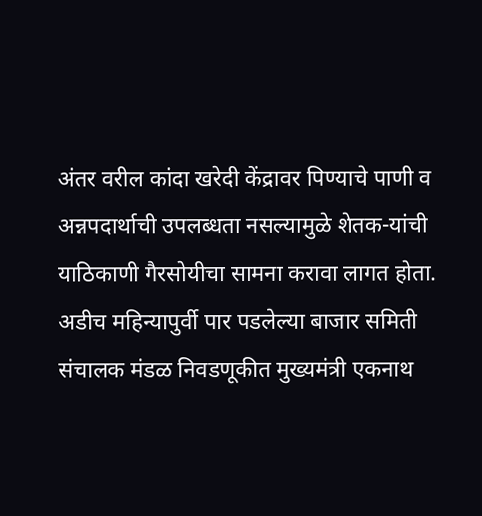अंतर वरील कांदा खरेदी केंद्रावर पिण्याचे पाणी व अन्नपदार्थाची उपलब्धता नसल्यामुळे शेतक-यांची याठिकाणी गैरसोयीचा सामना करावा लागत होता.
अडीच महिन्यापुर्वी पार पडलेल्या बाजार समिती संचालक मंडळ निवडणूकीत मुख्यमंत्री एकनाथ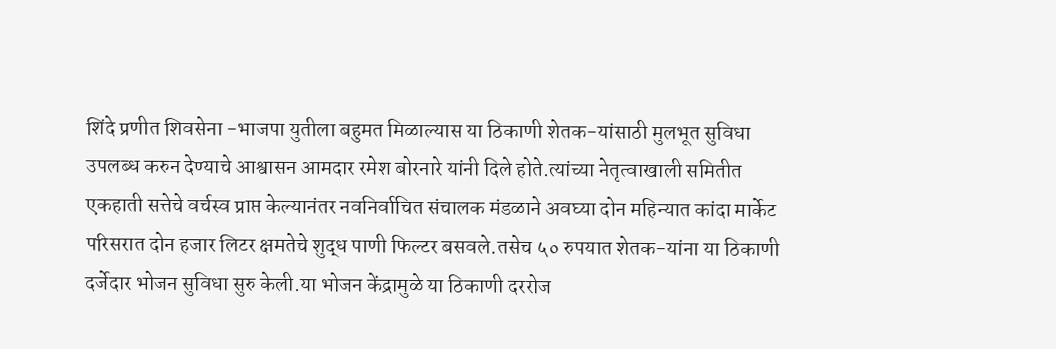शिंदे प्रणीत शिवसेना -भाजपा युतीला बहुमत मिळाल्यास या ठिकाणी शेतक-यांसाठी मुलभूत सुविधा उपलब्ध करुन देण्याचे आश्वासन आमदार रमेश बोरनारे यांनी दिले होते.त्यांच्या नेतृत्वाखाली समितीत एकहाती सत्तेचे वर्चस्व प्राप्त केल्यानंतर नवनिर्वाचित संचालक मंडळाने अवघ्या दोन महिन्यात कांदा मार्केट परिसरात दोन हजार लिटर क्षमतेचे शुद्ध पाणी फिल्टर बसवले.तसेच ५० रुपयात शेतक-यांना या ठिकाणी दर्जेदार भोजन सुविधा सुरु केली.या भोजन केंद्रामुळे या ठिकाणी दररोज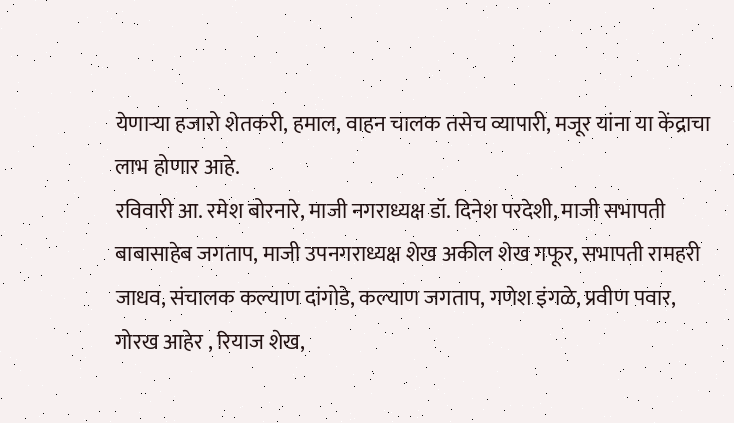येणाऱ्या हजारो शेतकरी, हमाल, वाहन चालक तसेच व्यापारी, मजूर यांना या केंद्राचा लाभ होणार आहे.
रविवारी आ. रमेश बोरनारे, माजी नगराध्यक्ष डॉ. दिनेश परदेशी, माजी सभापती बाबासाहेब जगताप, माजी उपनगराध्यक्ष शेख अकील शेख गफूर, सभापती रामहरी जाधव, संचालक कल्याण दांगोडे, कल्याण जगताप, गणेश इंगळे, प्रवीण पवार, गोरख आहेर , रियाज शेख,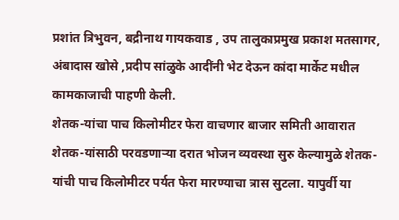प्रशांत त्रिभुवन, बद्रीनाथ गायकवाड , उप तालुकाप्रमुख प्रकाश मतसागर, अंबादास खोसे ,प्रदीप सांळुके आदींनी भेट देऊन कांदा मार्केट मधील कामकाजाची पाहणी केली.
शेतक-यांचा पाच किलोमीटर फेरा वाचणार बाजार समिती आवारात शेतक-यांसाठी परवडणाऱ्या दरात भोजन व्यवस्था सुरु केल्यामुळे शेतक-यांची पाच किलोमीटर पर्यत फेरा मारण्याचा त्रास सुटला. यापुर्वी या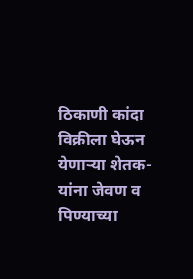ठिकाणी कांदा विक्रीला घेऊन येणाऱ्या शेतक-यांना जेवण व पिण्याच्या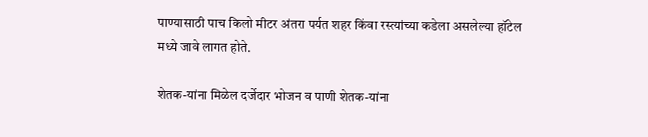पाण्यासाठी पाच किलो मीटर अंतरा पर्यत शहर किंवा रस्त्यांच्या कडेला असलेल्या हॉटेल मध्ये जावे लागत होते.

शेतक-यांना मिळेल दर्जेदार भोजन व पाणी शेतक-यांना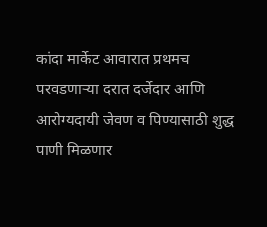कांदा मार्केट आवारात प्रथमच परवडणाऱ्या दरात दर्जेदार आणि आरोग्यदायी जेवण व पिण्यासाठी शुद्ध पाणी मिळणार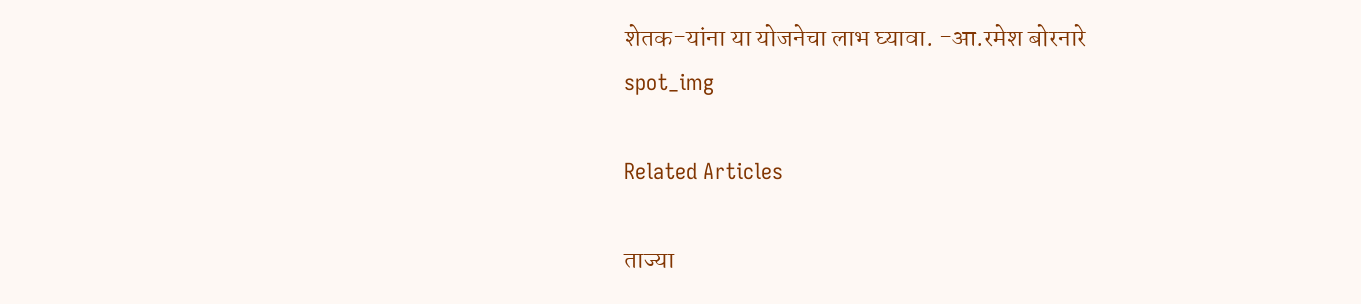शेतक-यांना या योजनेचा लाभ घ्यावा. -आ.रमेश बोरनारे
spot_img

Related Articles

ताज्या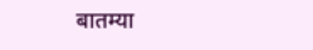बातम्या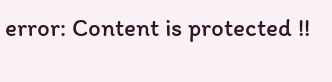error: Content is protected !!